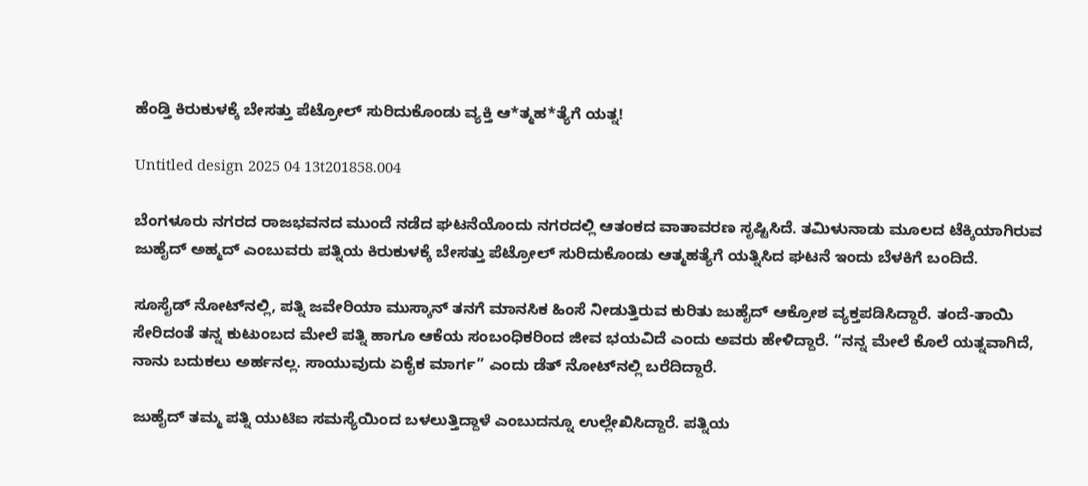ಹೆಂಡ್ತಿ ಕಿರುಕುಳಕ್ಕೆ ಬೇಸತ್ತು ಪೆಟ್ರೋಲ್ ಸುರಿದುಕೊಂಡು ವ್ಯಕ್ತಿ ಆ*ತ್ಮಹ*ತ್ಯೆಗೆ ಯತ್ನ!

Untitled design 2025 04 13t201858.004

ಬೆಂಗಳೂರು ನಗರದ ರಾಜಭವನದ ಮುಂದೆ ನಡೆದ ಘಟನೆಯೊಂದು ನಗರದಲ್ಲಿ ಆತಂಕದ ವಾತಾವರಣ ಸೃಷ್ಟಿಸಿದೆ. ತಮಿಳುನಾಡು ಮೂಲದ ಟೆಕ್ಕಿಯಾಗಿರುವ ಜುಹೈದ್ ಅಹ್ಮದ್ ಎಂಬುವರು ಪತ್ನಿಯ ಕಿರುಕುಳಕ್ಕೆ ಬೇಸತ್ತು ಪೆಟ್ರೋಲ್ ಸುರಿದುಕೊಂಡು ಆತ್ಮಹತ್ಯೆಗೆ ಯತ್ನಿಸಿದ ಘಟನೆ ಇಂದು ಬೆಳಕಿಗೆ ಬಂದಿದೆ.

ಸೂಸೈಡ್ ನೋಟ್‌ನಲ್ಲಿ, ಪತ್ನಿ ಜವೇರಿಯಾ ಮುಸ್ಕಾನ್ ತನಗೆ ಮಾನಸಿಕ ಹಿಂಸೆ ನೀಡುತ್ತಿರುವ ಕುರಿತು ಜುಹೈದ್ ಆಕ್ರೋಶ ವ್ಯಕ್ತಪಡಿಸಿದ್ದಾರೆ. ತಂದೆ-ತಾಯಿ ಸೇರಿದಂತೆ ತನ್ನ ಕುಟುಂಬದ ಮೇಲೆ ಪತ್ನಿ ಹಾಗೂ ಆಕೆಯ ಸಂಬಂಧಿಕರಿಂದ ಜೀವ ಭಯವಿದೆ ಎಂದು ಅವರು ಹೇಳಿದ್ದಾರೆ. “ನನ್ನ ಮೇಲೆ ಕೊಲೆ ಯತ್ನವಾಗಿದೆ, ನಾನು ಬದುಕಲು ಅರ್ಹನಲ್ಲ. ಸಾಯುವುದು ಏಕೈಕ ಮಾರ್ಗ” ಎಂದು ಡೆತ್‌‌ ನೋಟ್‌ನಲ್ಲಿ ಬರೆದಿದ್ದಾರೆ.

ಜುಹೈದ್ ತಮ್ಮ ಪತ್ನಿ ಯುಟಿಐ ಸಮಸ್ಯೆಯಿಂದ ಬಳಲುತ್ತಿದ್ದಾಳೆ ಎಂಬುದನ್ನೂ ಉಲ್ಲೇಖಿಸಿದ್ದಾರೆ. ಪತ್ನಿಯ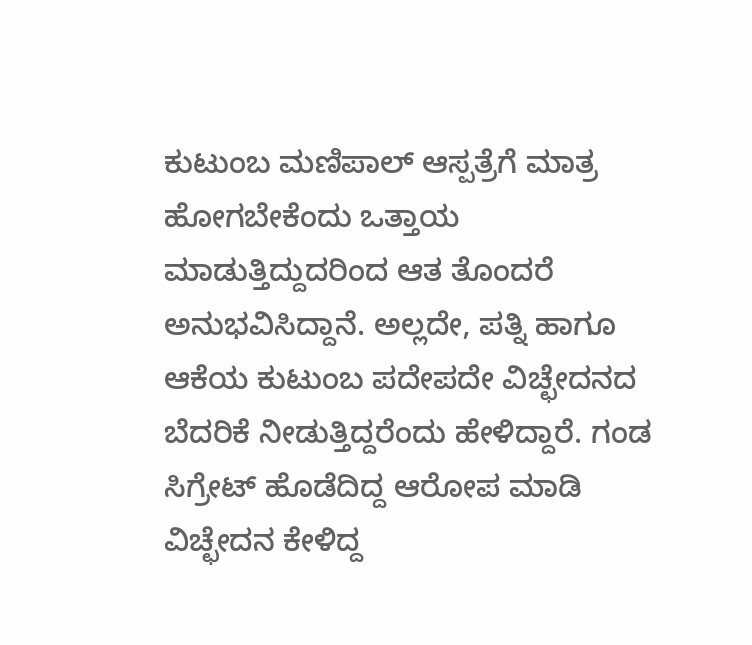ಕುಟುಂಬ ಮಣಿಪಾಲ್ ಆಸ್ಪತ್ರೆಗೆ ಮಾತ್ರ ಹೋಗಬೇಕೆಂದು ಒತ್ತಾಯ ಮಾಡುತ್ತಿದ್ದುದರಿಂದ ಆತ ತೊಂದರೆ ಅನುಭವಿಸಿದ್ದಾನೆ. ಅಲ್ಲದೇ, ಪತ್ನಿ ಹಾಗೂ ಆಕೆಯ ಕುಟುಂಬ ಪದೇಪದೇ ವಿಚ್ಛೇದನದ ಬೆದರಿಕೆ ನೀಡುತ್ತಿದ್ದರೆಂದು ಹೇಳಿದ್ದಾರೆ. ಗಂಡ ಸಿಗ್ರೇಟ್ ಹೊಡೆದಿದ್ದ ಆರೋಪ ಮಾಡಿ ವಿಚ್ಛೇದನ ಕೇಳಿದ್ದ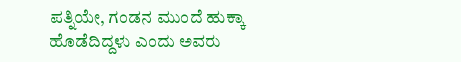ಪತ್ನಿಯೇ, ಗಂಡನ ಮುಂದೆ ಹುಕ್ಕಾ ಹೊಡೆದಿದ್ದಳು ಎಂದು ಅವರು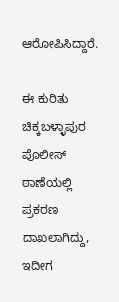ಆರೋಪಿಸಿದ್ದಾರೆ.

ಈ ಕುರಿತು ಚಿಕ್ಕಬಳ್ಳಾಪುರ ಪೊಲೀಸ್ ಠಾಣೆಯಲ್ಲಿ ಪ್ರಕರಣ ದಾಖಲಾಗಿದ್ದು, ಇದೀಗ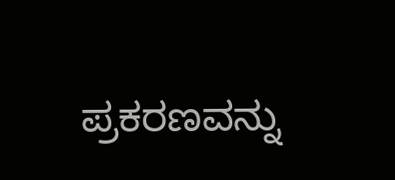ಪ್ರಕರಣವನ್ನು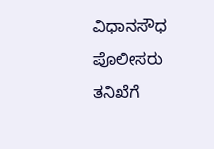ವಿಧಾನಸೌಧ ಪೊಲೀಸರು ತನಿಖೆಗೆ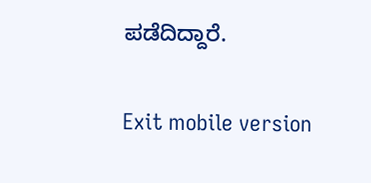ಪಡೆದಿದ್ದಾರೆ.

Exit mobile version